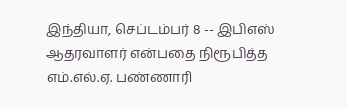இந்தியா, செப்டம்பர் 8 -- இபிஎஸ் ஆதரவாளர் என்பதை நிரூபித்த எம்.எல்.ஏ. பண்ணாரி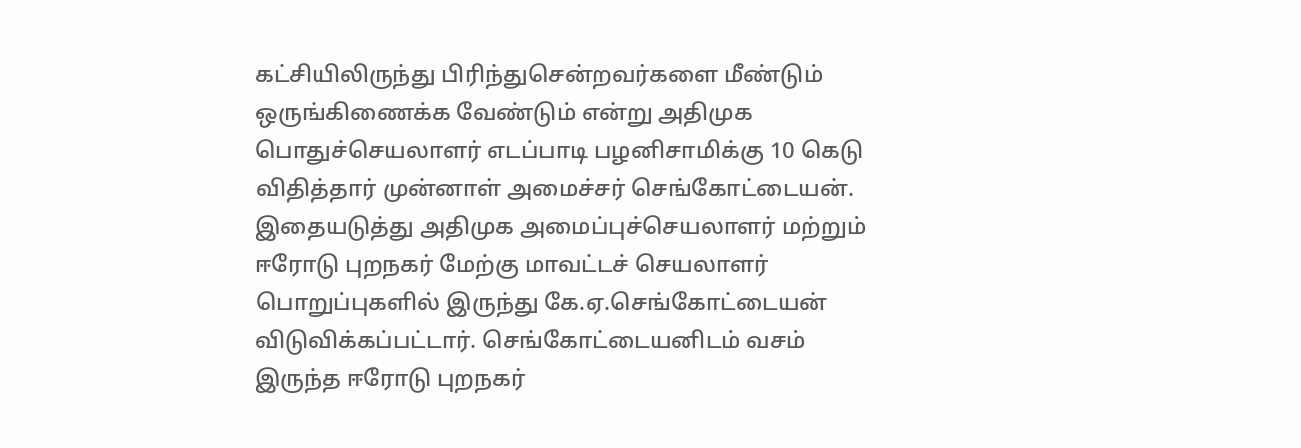கட்சியிலிருந்து பிரிந்துசென்றவர்களை மீண்டும் ஒருங்கிணைக்க வேண்டும் என்று அதிமுக பொதுச்செயலாளர் எடப்பாடி பழனிசாமிக்கு 10 கெடு விதித்தார் முன்னாள் அமைச்சர் செங்கோட்டையன்.
இதையடுத்து அதிமுக அமைப்புச்செயலாளர் மற்றும் ஈரோடு புறநகர் மேற்கு மாவட்டச் செயலாளர் பொறுப்புகளில் இருந்து கே.ஏ.செங்கோட்டையன் விடுவிக்கப்பட்டார். செங்கோட்டையனிடம் வசம் இருந்த ஈரோடு புறநகர்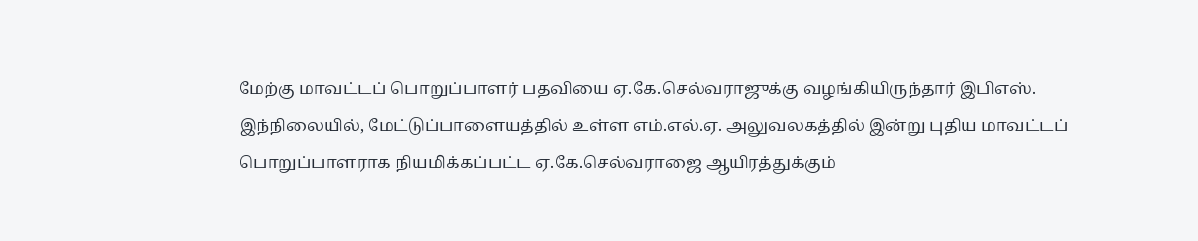மேற்கு மாவட்டப் பொறுப்பாளர் பதவியை ஏ.கே.செல்வராஜுக்கு வழங்கியிருந்தார் இபிஎஸ்.
இந்நிலையில், மேட்டுப்பாளையத்தில் உள்ள எம்.எல்.ஏ. அலுவலகத்தில் இன்று புதிய மாவட்டப் பொறுப்பாளராக நியமிக்கப்பட்ட ஏ.கே.செல்வராஜை ஆயிரத்துக்கும்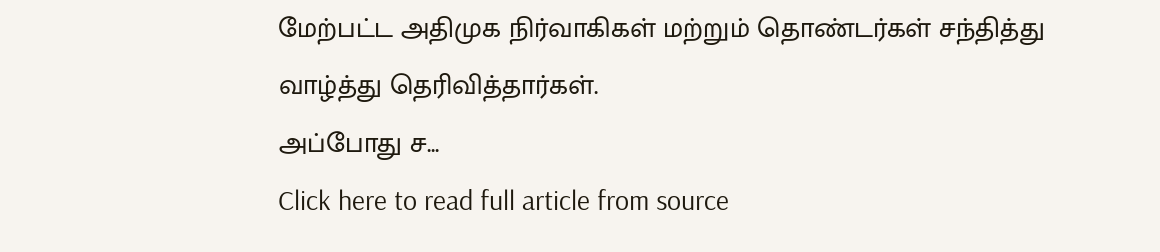மேற்பட்ட அதிமுக நிர்வாகிகள் மற்றும் தொண்டர்கள் சந்தித்து வாழ்த்து தெரிவித்தார்கள்.
அப்போது ச...
Click here to read full article from source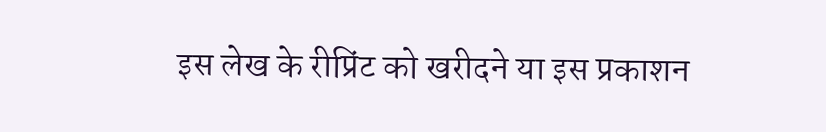इस लेख के रीप्रिंट को खरीदने या इस प्रकाशन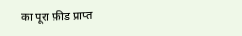का पूरा फ़ीड प्राप्त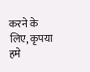करने के लिए, कृपया
हमे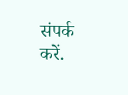संपर्क करें.